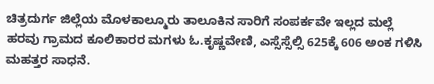ಚಿತ್ರದುರ್ಗ ಜಿಲ್ಲೆಯ ಮೊಳಕಾಲ್ಮೂರು ತಾಲೂಕಿನ ಸಾರಿಗೆ ಸಂಪರ್ಕವೇ ಇಲ್ಲದ ಮಲ್ಲೆ ಹರವು ಗ್ರಾಮದ ಕೂಲಿಕಾರರ ಮಗಳು ಓ.ಕೃಷ್ಣವೇಣಿ, ಎಸ್ಸೆಸ್ಸೆಲ್ಸಿ 625ಕ್ಕೆ 606 ಅಂಕ ಗಳಿಸಿ ಮಹತ್ತರ ಸಾಧನೆ.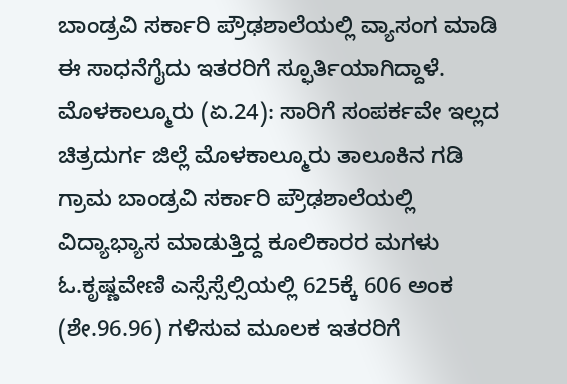ಬಾಂಡ್ರವಿ ಸರ್ಕಾರಿ ಪ್ರೌಢಶಾಲೆಯಲ್ಲಿ ವ್ಯಾಸಂಗ ಮಾಡಿ ಈ ಸಾಧನೆಗೈದು ಇತರರಿಗೆ ಸ್ಫೂರ್ತಿಯಾಗಿದ್ದಾಳೆ.
ಮೊಳಕಾಲ್ಮೂರು (ಏ.24): ಸಾರಿಗೆ ಸಂಪರ್ಕವೇ ಇಲ್ಲದ ಚಿತ್ರದುರ್ಗ ಜಿಲ್ಲೆ ಮೊಳಕಾಲ್ಮೂರು ತಾಲೂಕಿನ ಗಡಿ ಗ್ರಾಮ ಬಾಂಡ್ರವಿ ಸರ್ಕಾರಿ ಪ್ರೌಢಶಾಲೆಯಲ್ಲಿ ವಿದ್ಯಾಭ್ಯಾಸ ಮಾಡುತ್ತಿದ್ದ ಕೂಲಿಕಾರರ ಮಗಳು ಓ.ಕೃಷ್ಣವೇಣಿ ಎಸ್ಸೆಸ್ಸೆಲ್ಸಿಯಲ್ಲಿ 625ಕ್ಕೆ 606 ಅಂಕ (ಶೇ.96.96) ಗಳಿಸುವ ಮೂಲಕ ಇತರರಿಗೆ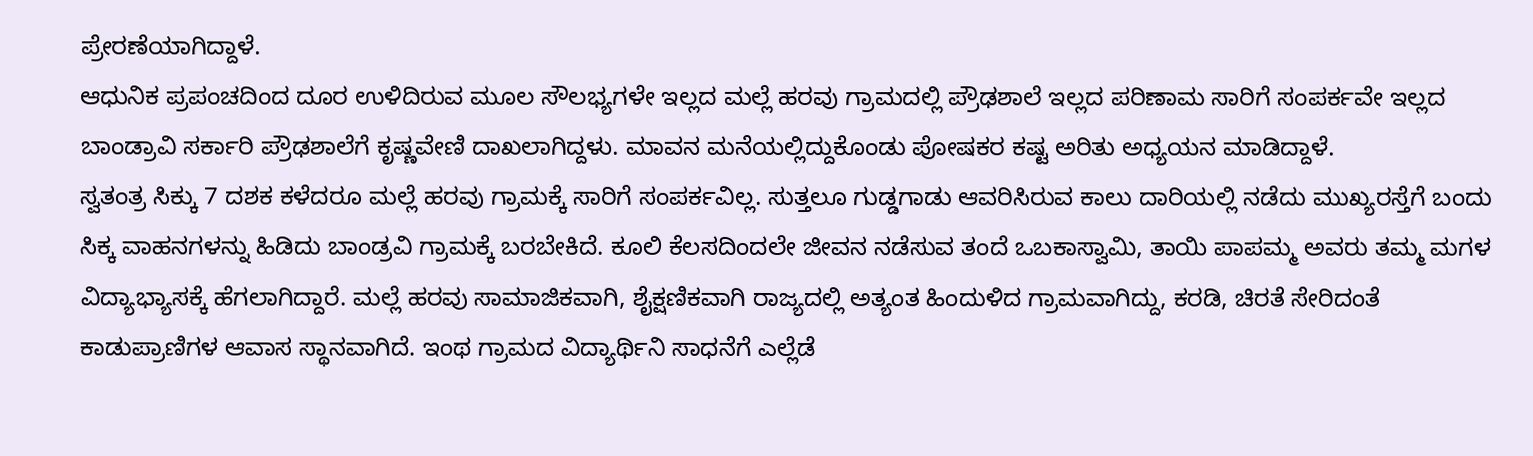ಪ್ರೇರಣೆಯಾಗಿದ್ದಾಳೆ.
ಆಧುನಿಕ ಪ್ರಪಂಚದಿಂದ ದೂರ ಉಳಿದಿರುವ ಮೂಲ ಸೌಲಭ್ಯಗಳೇ ಇಲ್ಲದ ಮಲ್ಲೆ ಹರವು ಗ್ರಾಮದಲ್ಲಿ ಪ್ರೌಢಶಾಲೆ ಇಲ್ಲದ ಪರಿಣಾಮ ಸಾರಿಗೆ ಸಂಪರ್ಕವೇ ಇಲ್ಲದ ಬಾಂಡ್ರಾವಿ ಸರ್ಕಾರಿ ಪ್ರೌಢಶಾಲೆಗೆ ಕೃಷ್ಣವೇಣಿ ದಾಖಲಾಗಿದ್ದಳು. ಮಾವನ ಮನೆಯಲ್ಲಿದ್ದುಕೊಂಡು ಪೋಷಕರ ಕಷ್ಟ ಅರಿತು ಅಧ್ಯಯನ ಮಾಡಿದ್ದಾಳೆ.
ಸ್ವತಂತ್ರ ಸಿಕ್ಕು 7 ದಶಕ ಕಳೆದರೂ ಮಲ್ಲೆ ಹರವು ಗ್ರಾಮಕ್ಕೆ ಸಾರಿಗೆ ಸಂಪರ್ಕವಿಲ್ಲ. ಸುತ್ತಲೂ ಗುಡ್ಡಗಾಡು ಆವರಿಸಿರುವ ಕಾಲು ದಾರಿಯಲ್ಲಿ ನಡೆದು ಮುಖ್ಯರಸ್ತೆಗೆ ಬಂದು ಸಿಕ್ಕ ವಾಹನಗಳನ್ನು ಹಿಡಿದು ಬಾಂಡ್ರವಿ ಗ್ರಾಮಕ್ಕೆ ಬರಬೇಕಿದೆ. ಕೂಲಿ ಕೆಲಸದಿಂದಲೇ ಜೀವನ ನಡೆಸುವ ತಂದೆ ಒಬಕಾಸ್ವಾಮಿ, ತಾಯಿ ಪಾಪಮ್ಮ ಅವರು ತಮ್ಮ ಮಗಳ ವಿದ್ಯಾಭ್ಯಾಸಕ್ಕೆ ಹೆಗಲಾಗಿದ್ದಾರೆ. ಮಲ್ಲೆ ಹರವು ಸಾಮಾಜಿಕವಾಗಿ, ಶೈಕ್ಷಣಿಕವಾಗಿ ರಾಜ್ಯದಲ್ಲಿ ಅತ್ಯಂತ ಹಿಂದುಳಿದ ಗ್ರಾಮವಾಗಿದ್ದು, ಕರಡಿ, ಚಿರತೆ ಸೇರಿದಂತೆ ಕಾಡುಪ್ರಾಣಿಗಳ ಆವಾಸ ಸ್ಥಾನವಾಗಿದೆ. ಇಂಥ ಗ್ರಾಮದ ವಿದ್ಯಾರ್ಥಿನಿ ಸಾಧನೆಗೆ ಎಲ್ಲೆಡೆ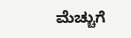ಮೆಚ್ಚುಗೆ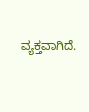ವ್ಯಕ್ತವಾಗಿದೆ.